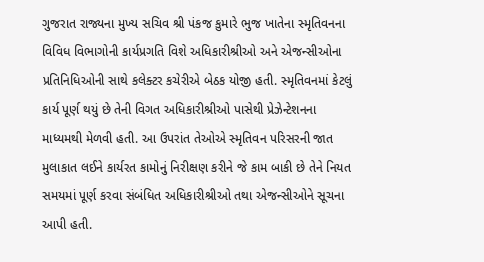ગુજરાત રાજ્યના મુખ્ય સચિવ શ્રી પંકજ કુમારે ભુજ ખાતેના સ્મૃતિવનના વિવિધ વિભાગોની કાર્યપ્રગતિ વિશે અધિકારીશ્રીઓ અને એજન્સીઓના પ્રતિનિધિઓની સાથે કલેક્ટર કચેરીએ બેઠક યોજી હતી. સ્મૃતિવનમાં કેટલું કાર્ય પૂર્ણ થયું છે તેની વિગત અધિકારીશ્રીઓ પાસેથી પ્રેઝેન્ટેશનના માધ્યમથી મેળવી હતી. આ ઉપરાંત તેઓએ સ્મૃતિવન પરિસરની જાત મુલાકાત લઈને કાર્યરત કામોનું નિરીક્ષણ કરીને જે કામ બાકી છે તેને નિયત સમયમાં પૂર્ણ કરવા સંબંધિત અધિકારીશ્રીઓ તથા એજન્સીઓને સૂચના આપી હતી.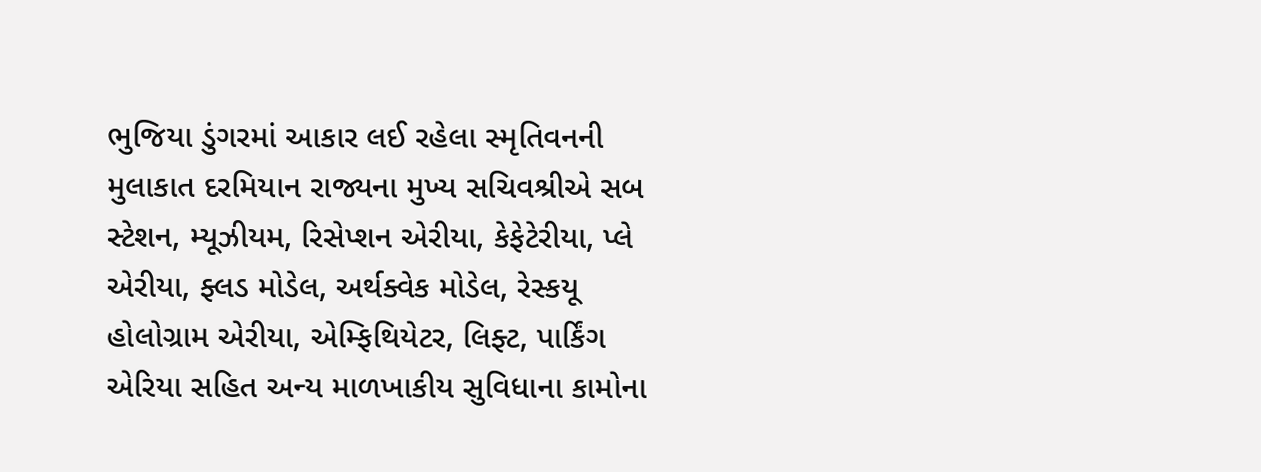ભુજિયા ડુંગરમાં આકાર લઈ રહેલા સ્મૃતિવનની મુલાકાત દરમિયાન રાજ્યના મુખ્ય સચિવશ્રીએ સબ સ્ટેશન, મ્યૂઝીયમ, રિસેપ્શન એરીયા, કેફેટેરીયા, પ્લે એરીયા, ફ્લડ મોડેલ, અર્થક્વેક મોડેલ, રેસ્કયૂ હોલોગ્રામ એરીયા, એમ્ફિથિયેટર, લિફ્ટ, પાર્કિંગ એરિયા સહિત અન્ય માળખાકીય સુવિધાના કામોના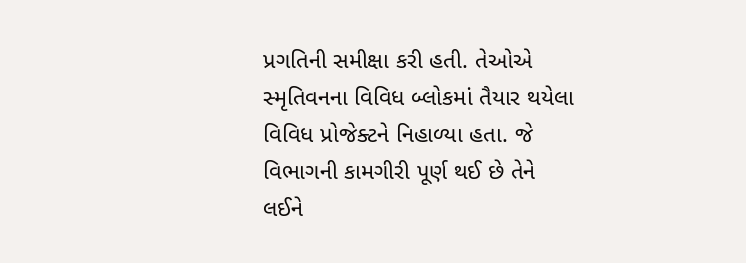પ્રગતિની સમીક્ષા કરી હતી. તેઓએ સ્મૃતિવનના વિવિધ બ્લોકમાં તૈયાર થયેલા વિવિધ પ્રોજેક્ટને નિહાળ્યા હતા. જે વિભાગની કામગીરી પૂર્ણ થઈ છે તેને લઈને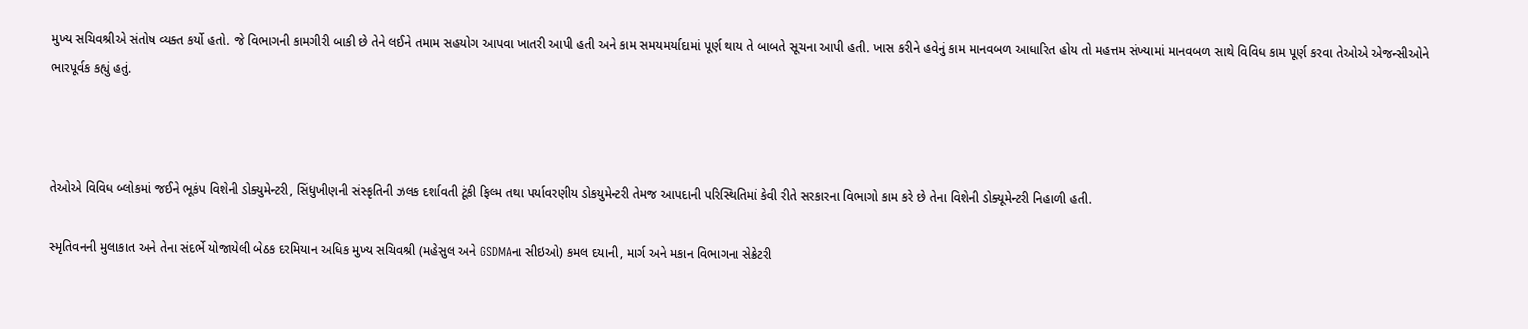મુખ્ય સચિવશ્રીએ સંતોષ વ્યક્ત કર્યો હતો. જે વિભાગની કામગીરી બાકી છે તેને લઈને તમામ સહયોગ આપવા ખાતરી આપી હતી અને કામ સમયમર્યાદામાં પૂર્ણ થાય તે બાબતે સૂચના આપી હતી. ખાસ કરીને હવેનું કામ માનવબળ આધારિત હોય તો મહત્તમ સંખ્યામાં માનવબળ સાથે વિવિધ કામ પૂર્ણ કરવા તેઓએ એજન્સીઓને ભારપૂર્વક કહ્યું હતું.



તેઓએ વિવિધ બ્લોકમાં જઈને ભૂકંપ વિશેની ડોક્યુમેન્ટરી, સિંધુખીણની સંસ્કૃતિની ઝલક દર્શાવતી ટૂંકી ફિલ્મ તથા પર્યાવરણીય ડોકયુમેન્ટરી તેમજ આપદાની પરિસ્થિતિમાં કેવી રીતે સરકારના વિભાગો કામ કરે છે તેના વિશેની ડોક્યૂમેન્ટરી નિહાળી હતી.

સ્મૃતિવનની મુલાકાત અને તેના સંદર્ભે યોજાયેલી બેઠક દરમિયાન અધિક મુખ્ય સચિવશ્રી (મહેસુલ અને GSDMAના સીઇઓ) કમલ દયાની, માર્ગ અને મકાન વિભાગના સેક્રેટરી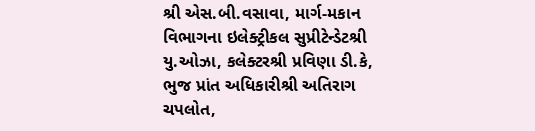શ્રી એસ.બી.વસાવા, માર્ગ-મકાન વિભાગના ઇલેક્ટ્રીકલ સુપ્રીટેન્ડેટશ્રી યુ.ઓઝા, કલેક્ટરશ્રી પ્રવિણા ડી.કે, ભુજ પ્રાંત અધિકારીશ્રી અતિરાગ ચપલોત,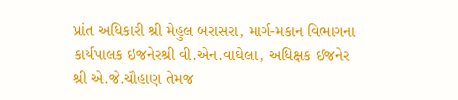પ્રાંત અધિકારી શ્રી મેહુલ બરાસરા, માર્ગ-મકાન વિભાગના કાર્યપાલક ઇજનેરશ્રી વી.એન.વાઘેલા, અધિક્ષક ઈજનેર શ્રી એ.જે.ચૌહાણ તેમજ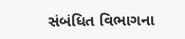સંબંધિત વિભાગના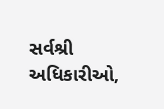સર્વશ્રી અધિકારીઓ,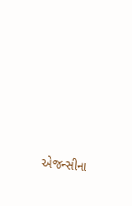એજન્સીના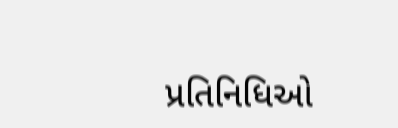પ્રતિનિધિઓ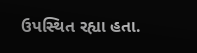ઉપસ્થિત રહ્યા હતા.